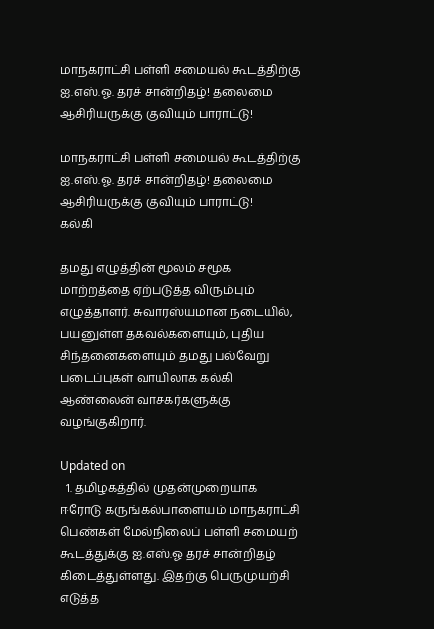மாநகராட்சி பள்ளி சமையல் கூடத்திற்கு ஐ.எஸ்.ஓ. தரச் சான்றிதழ்! தலைமை ஆசிரியருக்கு குவியும் பாராட்டு!

மாநகராட்சி பள்ளி சமையல் கூடத்திற்கு ஐ.எஸ்.ஓ. தரச் சான்றிதழ்! தலைமை ஆசிரியருக்கு குவியும் பாராட்டு!
கல்கி

தமது எழுத்தின் மூலம் சமூக மாற்றத்தை ஏற்படுத்த விரும்பும் எழுத்தாளர். சுவாரஸ்யமான நடையில், பயனுள்ள தகவல்களையும், புதிய சிந்தனைகளையும் தமது பல்வேறு படைப்புகள் வாயிலாக கல்கி ஆண்லைன் வாசகர்களுக்கு வழங்குகிறார்.

Updated on
  1. தமிழகத்தில் முதன்முறையாக ஈரோடு கருங்கல்பாளையம் மாநகராட்சி பெண்கள் மேல்நிலைப் பள்ளி சமையற் கூடத்துக்கு ஐ.எஸ்.ஓ தரச் சான்றிதழ் கிடைத்துள்ளது. இதற்கு பெருமுயற்சி எடுத்த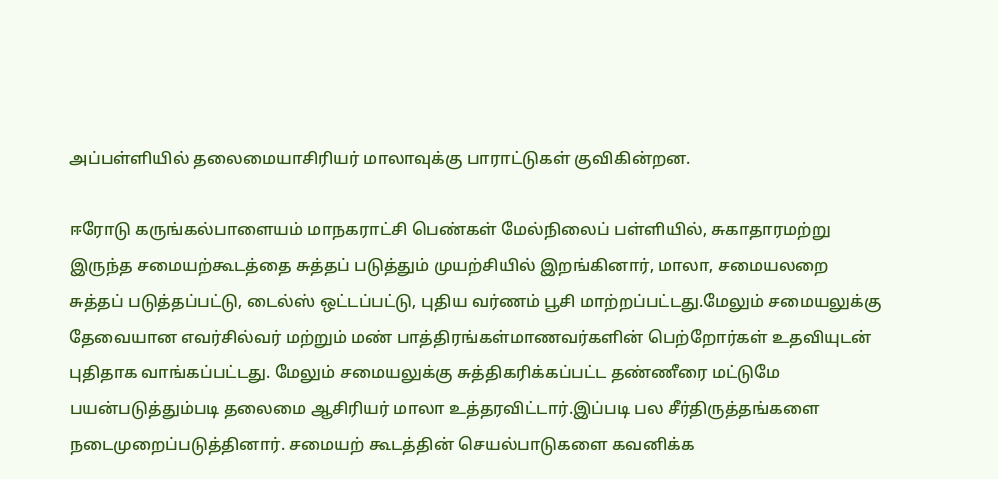அப்பள்ளியில் தலைமையாசிரியர் மாலாவுக்கு பாராட்டுகள் குவிகின்றன.

ஈரோடு கருங்கல்பாளையம் மாநகராட்சி பெண்கள் மேல்நிலைப் பள்ளியில், சுகாதாரமற்று இருந்த சமையற்கூடத்தை சுத்தப் படுத்தும் முயற்சியில் இறங்கினார், மாலா, சமையலறை சுத்தப் படுத்தப்பட்டு, டைல்ஸ் ஒட்டப்பட்டு, புதிய வர்ணம் பூசி மாற்றப்பட்டது.மேலும் சமையலுக்கு தேவையான எவர்சில்வர் மற்றும் மண் பாத்திரங்கள்மாணவர்களின் பெற்றோர்கள் உதவியுடன் புதிதாக வாங்கப்பட்டது. மேலும் சமையலுக்கு சுத்திகரிக்கப்பட்ட தண்ணீரை மட்டுமே பயன்படுத்தும்படி தலைமை ஆசிரியர் மாலா உத்தரவிட்டார்.இப்படி பல சீர்திருத்தங்களை நடைமுறைப்படுத்தினார். சமையற் கூடத்தின் செயல்பாடுகளை கவனிக்க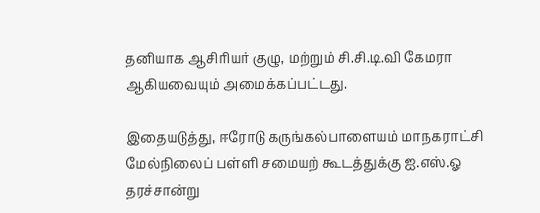தனியாக ஆசிரியர் குழு, மற்றும் சி.சி.டி.வி கேமரா ஆகியவையும் அமைக்கப்பட்டது.

இதையடுத்து, ஈரோடு கருங்கல்பாளையம் மாநகராட்சி மேல்நிலைப் பள்ளி சமையற் கூடத்துக்கு ஐ.எஸ்.ஓ தரச்சான்று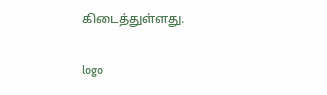கிடைத்துள்ளது.

logo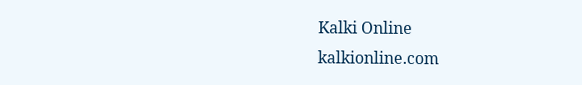Kalki Online
kalkionline.com